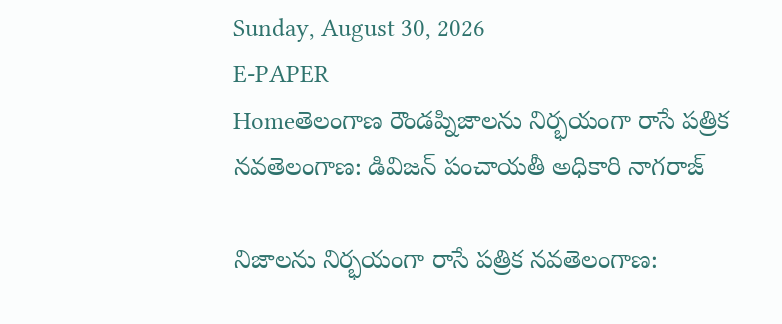Sunday, August 30, 2026
E-PAPER
Homeతెలంగాణ రౌండప్నిజాలను నిర్భయంగా రాసే పత్రిక నవతెలంగాణ: డివిజన్ పంచాయతీ అధికారి నాగరాజ్

నిజాలను నిర్భయంగా రాసే పత్రిక నవతెలంగాణ: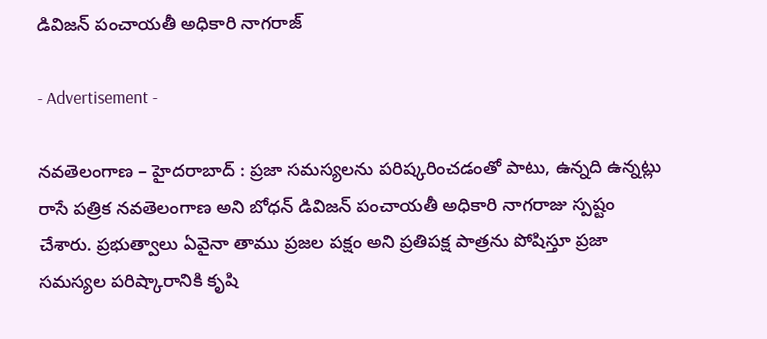డివిజన్ పంచాయతీ అధికారి నాగరాజ్

- Advertisement -

నవతెలంగాణ – హైదరాబాద్‌ : ప్రజా సమస్యలను పరిష్కరించడంతో పాటు, ఉన్నది ఉన్నట్లు రాసే పత్రిక నవతెలంగాణ అని బోధన్ డివిజన్ పంచాయతీ అధికారి నాగరాజు స్పష్టం చేశారు. ప్రభుత్వాలు ఏవైనా తాము ప్రజల పక్షం అని ప్రతిపక్ష పాత్రను పోషిస్తూ ప్రజా సమస్యల పరిష్కారానికి కృషి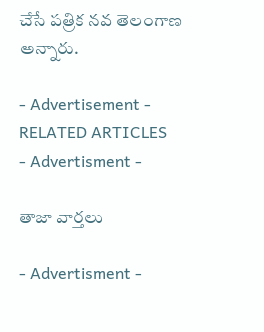చేసే పత్రిక నవ తెలంగాణ అన్నారు.

- Advertisement -
RELATED ARTICLES
- Advertisment -

తాజా వార్తలు

- Advertisment -